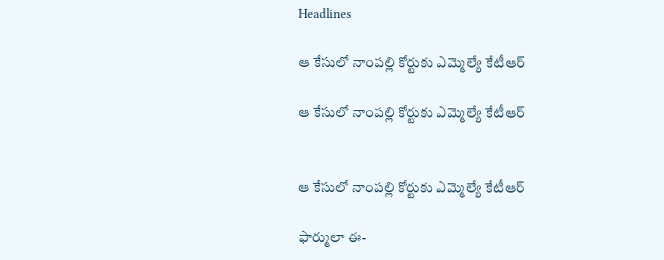Headlines

ఆ కేసులో నాంపల్లి కోర్టుకు ఎమ్మెల్యే కేటీఆర్

ఆ కేసులో నాంపల్లి కోర్టుకు ఎమ్మెల్యే కేటీఆర్


ఆ కేసులో నాంపల్లి కోర్టుకు ఎమ్మెల్యే కేటీఆర్

ఫార్ములా ఈ-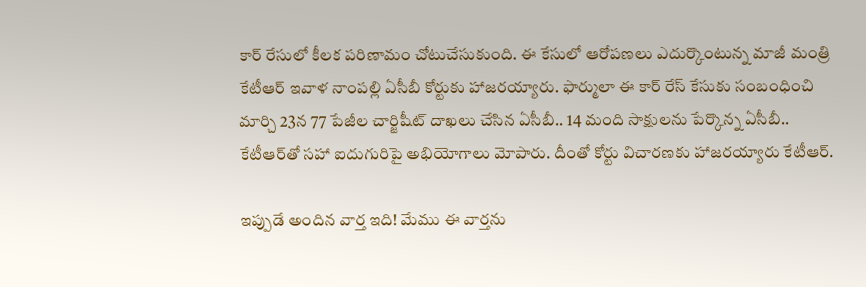కార్ రేసులో కీలక పరిణామం చోటుచేసుకుంది. ఈ కేసులో ఆరోపణలు ఎదుర్కొంటున్న మాజీ మంత్రి కేటీఆర్‌ ఇవాళ నాంపల్లి ఏసీబీ కోర్టుకు హాజరయ్యారు. ఫార్ములా ఈ కార్ రేస్ కేసుకు సంబంధించి మార్చి 23న 77 పేజీల చార్జిషీట్ దాఖలు చేసిన ఏసీబీ.. 14 మంది సాక్షులను పేర్కొన్న ఏసీబీ.. కేటీఆర్‌తో సహా ఐదుగురిపై అభియోగాలు మోపారు. దీంతో కోర్టు విచారణకు హాజరయ్యారు కేటీఆర్.

ఇప్పుడే అందిన వార్త ఇది! మేము ఈ వార్తను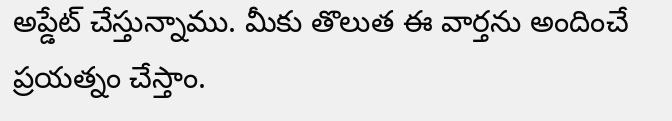అప్డేట్ చేస్తున్నాము. మీకు తొలుత ఈ వార్తను అందించే ప్రయత్నం చేస్తాం.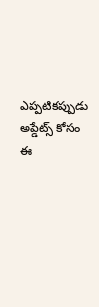ఎప్పటికప్పుడు అప్డేట్స్ కోసం ఈ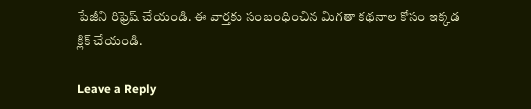పేజీని రిఫ్రెష్ చేయండి. ఈ వార్తకు సంబంధించిన మిగతా కథనాల కోసం ఇక్కడ క్లిక్ చేయండి.

Leave a Reply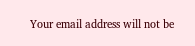Your email address will not be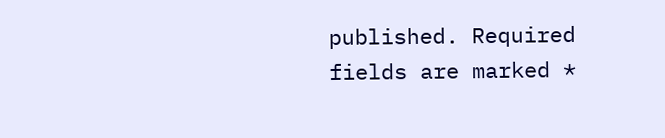published. Required fields are marked *